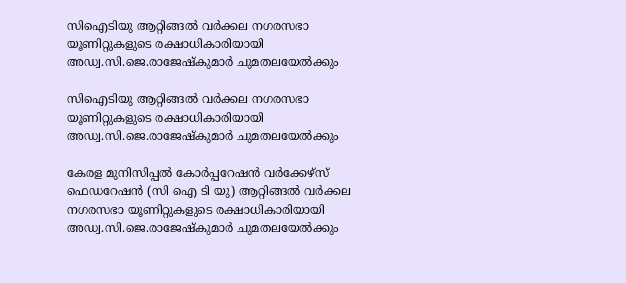സിഐടിയു ആറ്റിങ്ങൽ വർക്കല നഗരസഭാ യൂണിറ്റുകളുടെ രക്ഷാധികാരിയായി അഡ്വ.സി.ജെ.രാജേഷ്കുമാർ ചുമതലയേൽക്കും

സിഐടിയു ആറ്റിങ്ങൽ വർക്കല നഗരസഭാ യൂണിറ്റുകളുടെ രക്ഷാധികാരിയായി അഡ്വ.സി.ജെ.രാജേഷ്കുമാർ ചുമതലയേൽക്കും

കേരള മുനിസിപ്പൽ കോർപ്പറേഷൻ വർക്കേഴ്സ് ഫെഡറേഷൻ (സി ഐ ടി യു) ആറ്റിങ്ങൽ വർക്കല നഗരസഭാ യൂണിറ്റുകളുടെ രക്ഷാധികാരിയായി അഡ്വ.സി.ജെ.രാജേഷ്കുമാർ ചുമതലയേൽക്കും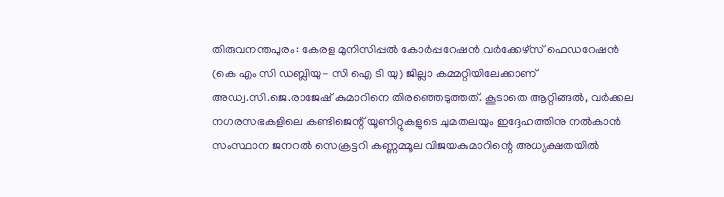തിരുവനന്തപുരം: കേരള മുനിസിപ്പൽ കോർപ്പറേഷൻ വർക്കേഴ്സ്‌ ഫെഡറേഷൻ (കെ എം സി ഡബ്ലിയു- സി ഐ ടി യു) ജില്ലാ കമ്മറ്റിയിലേക്കാണ് അഡ്വ.സി.ജെ.രാജേഷ് കുമാറിനെ തിരഞ്ഞെടുത്തത്. കൂടാതെ ആറ്റിങ്ങൽ, വർക്കല നഗരസഭകളിലെ കണ്ടിജെന്റ് യൂണിറ്റുകളുടെ ചുമതലയും ഇദ്ദേഹത്തിനു നൽകാൻ സംസ്ഥാന ജനറൽ സെക്രട്ടറി കണ്ണമ്മൂല വിജയകുമാറിന്റെ അധ്യക്ഷതയിൽ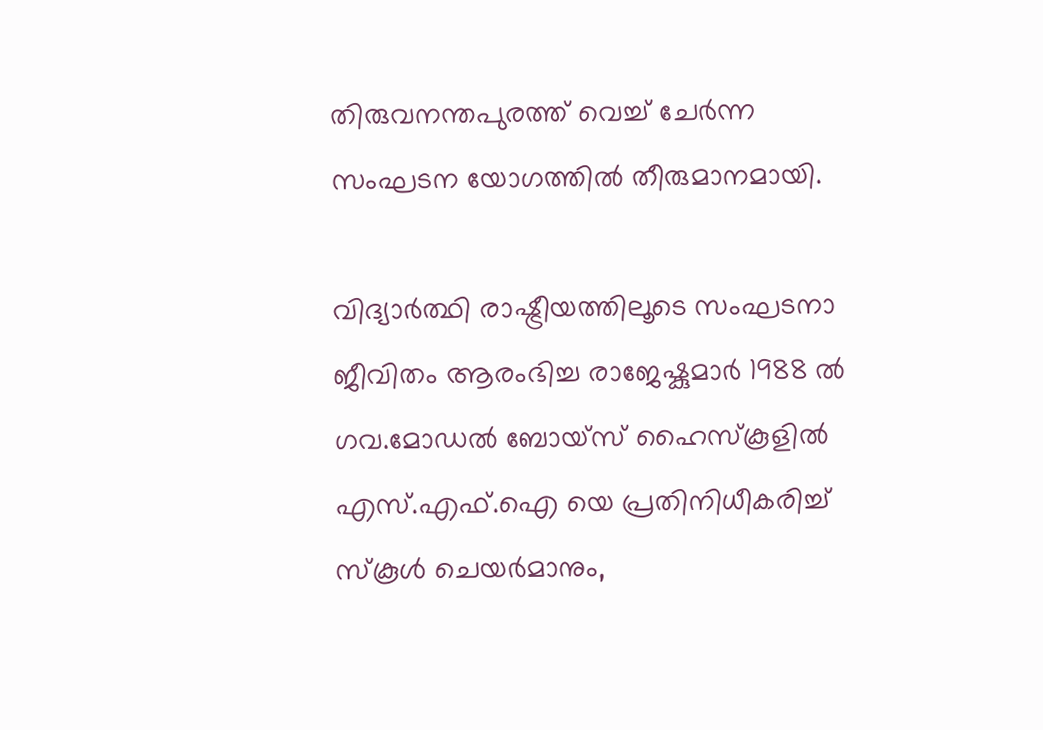തിരുവനന്തപുരത്ത് വെച്ച് ചേർന്ന സംഘടന യോഗത്തിൽ തീരുമാനമായി.

വിദ്യാർത്ഥി രാഷ്ട്രീയത്തിലൂടെ സംഘടനാ ജീവിതം ആരംഭിച്ച രാജേഷ്കുമാർ 1988 ൽ ഗവ.മോഡൽ ബോയ്സ് ഹൈസ്കൂളിൽ എസ്.എഫ്.ഐ യെ പ്രതിനിധീകരിച്ച് സ്കൂൾ ചെയർമാനും,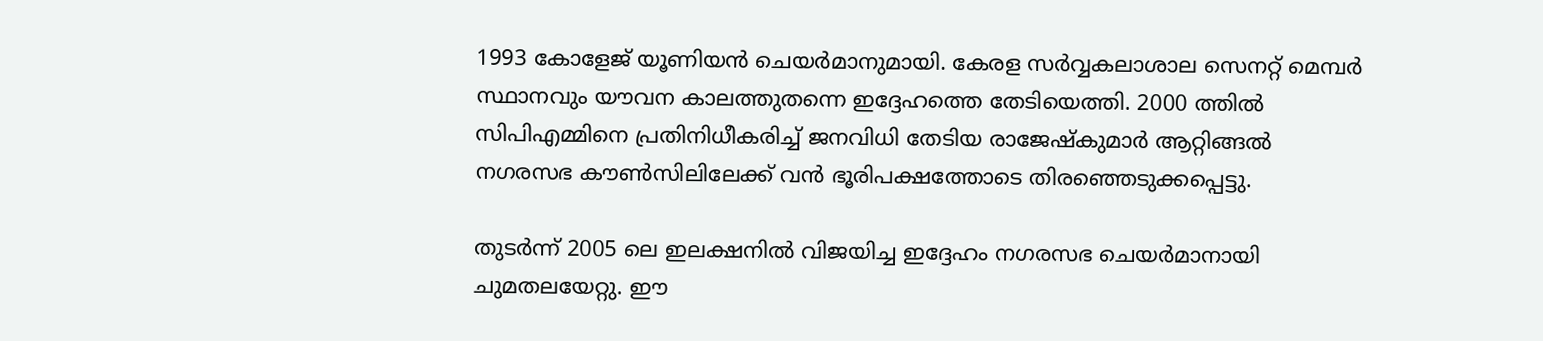1993 കോളേജ് യൂണിയൻ ചെയർമാനുമായി. കേരള സർവ്വകലാശാല സെനറ്റ് മെമ്പർ സ്ഥാനവും യൗവന കാലത്തുതന്നെ ഇദ്ദേഹത്തെ തേടിയെത്തി. 2000 ത്തിൽ സിപിഎമ്മിനെ പ്രതിനിധീകരിച്ച് ജനവിധി തേടിയ രാജേഷ്കുമാർ ആറ്റിങ്ങൽ നഗരസഭ കൗൺസിലിലേക്ക് വൻ ഭൂരിപക്ഷത്തോടെ തിരഞ്ഞെടുക്കപ്പെട്ടു.

തുടർന്ന് 2005 ലെ ഇലക്ഷനിൽ വിജയിച്ച ഇദ്ദേഹം നഗരസഭ ചെയർമാനായി ചുമതലയേറ്റു. ഈ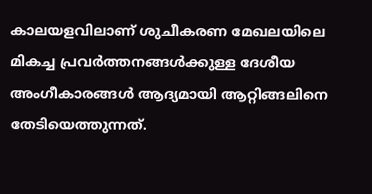കാലയളവിലാണ് ശുചീകരണ മേഖലയിലെ മികച്ച പ്രവർത്തനങ്ങൾക്കുള്ള ദേശീയ അംഗീകാരങ്ങൾ ആദ്യമായി ആറ്റിങ്ങലിനെ തേടിയെത്തുന്നത്.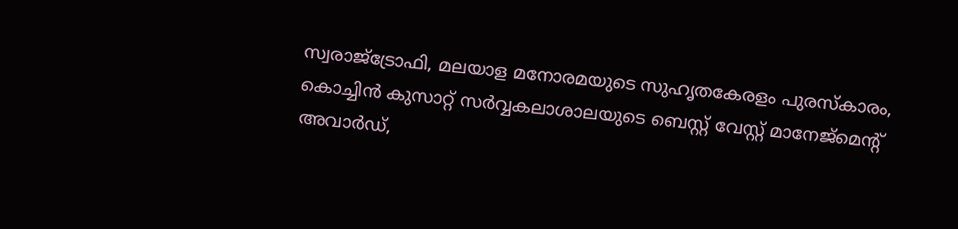സ്വരാജ്ട്രോഫി, മലയാള മനോരമയുടെ സുഹൃതകേരളം പുരസ്കാരം, കൊച്ചിൻ കുസാറ്റ് സർവ്വകലാശാലയുടെ ബെസ്റ്റ് വേസ്റ്റ് മാനേജ്മെന്റ് അവാർഡ്,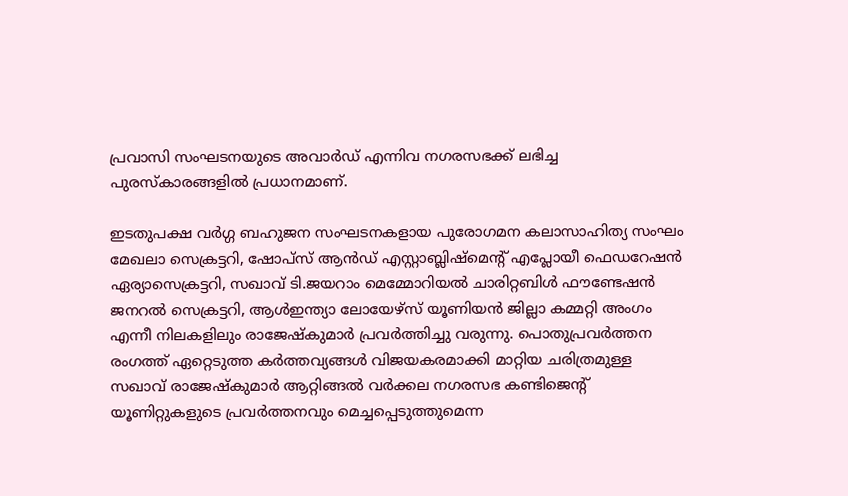പ്രവാസി സംഘടനയുടെ അവാർഡ് എന്നിവ നഗരസഭക്ക് ലഭിച്ച പുരസ്കാരങ്ങളിൽ പ്രധാനമാണ്.

ഇടതുപക്ഷ വർഗ്ഗ ബഹുജന സംഘടനകളായ പുരോഗമന കലാസാഹിത്യ സംഘം മേഖലാ സെക്രട്ടറി, ഷോപ്സ് ആൻഡ് എസ്റ്റാബ്ലിഷ്മെന്റ് എപ്ലോയീ ഫെഡറേഷൻ ഏര്യാസെക്രട്ടറി, സഖാവ് ടി.ജയറാം മെമ്മോറിയൽ ചാരിറ്റബിൾ ഫൗണ്ടേഷൻ ജനറൽ സെക്രട്ടറി, ആൾഇന്ത്യാ ലോയേഴ്സ് യൂണിയൻ ജില്ലാ കമ്മറ്റി അംഗം എന്നീ നിലകളിലും രാജേഷ്കുമാർ പ്രവർത്തിച്ചു വരുന്നു. പൊതുപ്രവർത്തന രംഗത്ത് ഏറ്റെടുത്ത കർത്തവ്യങ്ങൾ വിജയകരമാക്കി മാറ്റിയ ചരിത്രമുള്ള സഖാവ് രാജേഷ്കുമാർ ആറ്റിങ്ങൽ വർക്കല നഗരസഭ കണ്ടിജെന്റ് യൂണിറ്റുകളുടെ പ്രവർത്തനവും മെച്ചപ്പെടുത്തുമെന്ന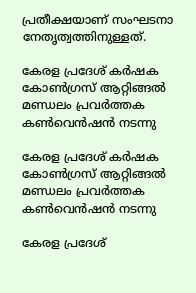പ്രതീക്ഷയാണ് സംഘടനാ നേതൃത്വത്തിനുള്ളത്.

കേരള പ്രദേശ് കർഷക കോൺഗ്രസ്‌ ആറ്റിങ്ങൽ മണ്ഡലം പ്രവർത്തക കൺവെൻഷൻ നടന്നു

കേരള പ്രദേശ് കർഷക കോൺഗ്രസ്‌ ആറ്റിങ്ങൽ മണ്ഡലം പ്രവർത്തക കൺവെൻഷൻ നടന്നു

കേരള പ്രദേശ്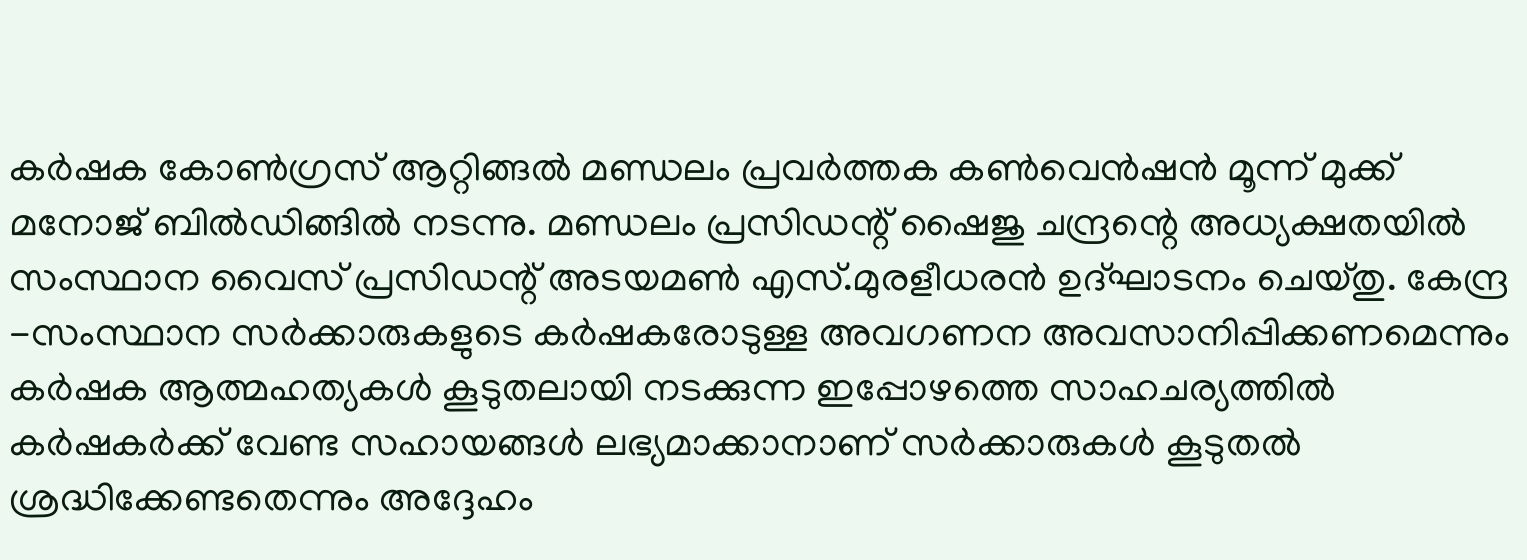കർഷക കോൺഗ്രസ് ആറ്റിങ്ങൽ മണ്ഡലം പ്രവർത്തക കൺവെൻഷൻ മൂന്ന് മുക്ക് മനോജ്‌ ബിൽഡിങ്ങിൽ നടന്നു. മണ്ഡലം പ്രസിഡന്റ് ഷൈജു ചന്ദ്രന്റെ അധ്യക്ഷതയിൽ സംസ്ഥാന വൈസ് പ്രസിഡന്റ് അടയമൺ എസ്.മുരളീധരൻ ഉദ്ഘാടനം ചെയ്തു. കേന്ദ്ര -സംസ്ഥാന സർക്കാരുകളുടെ കർഷകരോടുള്ള അവഗണന അവസാനിപ്പിക്കണമെന്നും കർഷക ആത്മഹത്യകൾ കൂടുതലായി നടക്കുന്ന ഇപ്പോഴത്തെ സാഹചര്യത്തിൽ കർഷകർക്ക് വേണ്ട സഹായങ്ങൾ ലഭ്യമാക്കാനാണ് സർക്കാരുകൾ കൂടുതൽ ശ്രദ്ധിക്കേണ്ടതെന്നും അദ്ദേഹം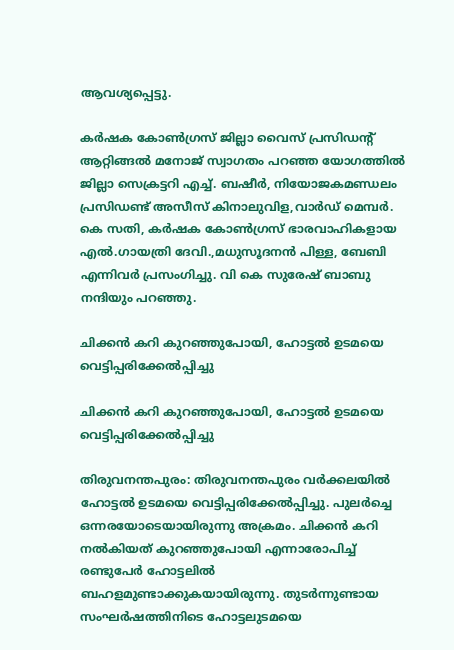ആവശ്യപ്പെട്ടു.

കർഷക കോൺഗ്രസ്‌ ജില്ലാ വൈസ് പ്രസിഡന്റ് ആറ്റിങ്ങൽ മനോജ് സ്വാഗതം പറഞ്ഞ യോഗത്തിൽ ജില്ലാ സെക്രട്ടറി എച്ച്. ബഷീർ, നിയോജകമണ്ഡലം പ്രസിഡണ്ട് അസീസ് കിനാലുവിള,വാർഡ് മെമ്പർ. കെ സതി, കർഷക കോൺഗ്രസ്‌ ഭാരവാഹികളായ എൽ.ഗായത്രി ദേവി.,മധുസൂദനൻ പിള്ള, ബേബി എന്നിവർ പ്രസംഗിച്ചു. വി കെ സുരേഷ് ബാബു നന്ദിയും പറഞ്ഞു.

ചിക്കന്‍ കറി കുറഞ്ഞുപോയി, ഹോട്ടല്‍ ഉടമയെ വെട്ടിപ്പരിക്കേല്‍പ്പിച്ചു

ചിക്കന്‍ കറി കുറഞ്ഞുപോയി, ഹോട്ടല്‍ ഉടമയെ വെട്ടിപ്പരിക്കേല്‍പ്പിച്ചു

തിരുവനന്തപുരം: തിരുവനന്തപുരം വര്‍ക്കലയില്‍ ഹോട്ടല്‍ ഉടമയെ വെട്ടിപ്പരിക്കേല്‍പ്പിച്ചു. പുലര്‍ച്ചെ ഒന്നരയോടെയായിരുന്നു അക്രമം. ചിക്കന്‍ കറി നല്‍കിയത് കുറഞ്ഞുപോയി എന്നാരോപിച്ച് രണ്ടുപേര്‍ ഹോട്ടലില്‍ ബഹളമുണ്ടാക്കുകയായിരുന്നു. തുടര്‍ന്നുണ്ടായ സംഘര്‍ഷത്തിനിടെ ഹോട്ടലുടമയെ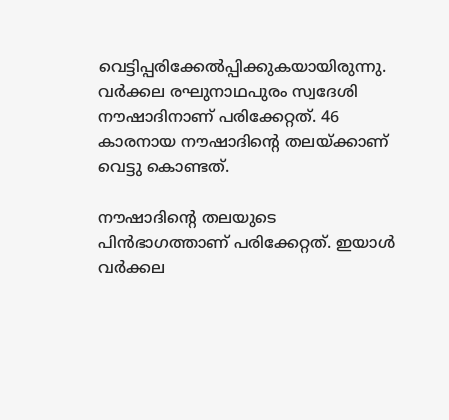വെട്ടിപ്പരിക്കേല്‍പ്പിക്കുകയായിരുന്നു. വര്‍ക്കല രഘുനാഥപുരം സ്വദേശി നൗഷാദിനാണ് പരിക്കേറ്റത്. 46 കാരനായ നൗഷാദിന്റെ തലയ്ക്കാണ് വെട്ടു കൊണ്ടത്.

നൗഷാദിന്റെ തലയുടെ പിന്‍ഭാഗത്താണ് പരിക്കേറ്റത്. ഇയാള്‍ വര്‍ക്കല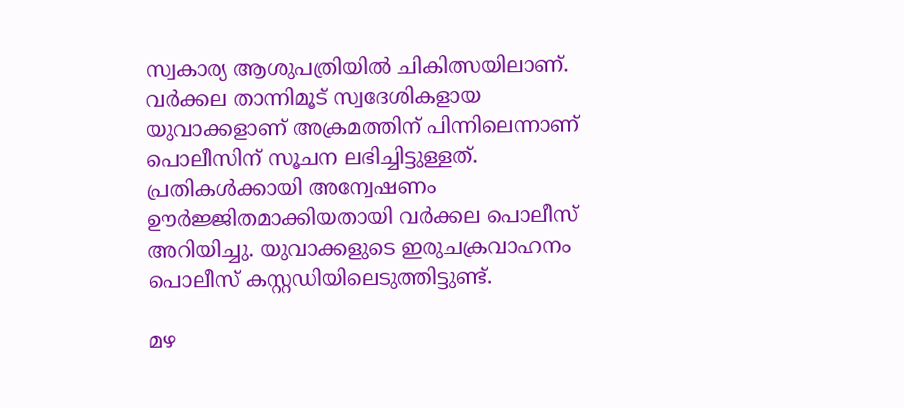സ്വകാര്യ ആശുപത്രിയില്‍ ചികിത്സയിലാണ്. വര്‍ക്കല താന്നിമൂട് സ്വദേശികളായ യുവാക്കളാണ് അക്രമത്തിന് പിന്നിലെന്നാണ് പൊലീസിന് സൂചന ലഭിച്ചിട്ടുള്ളത്. പ്രതികള്‍ക്കായി അന്വേഷണം ഊര്‍ജ്ജിതമാക്കിയതായി വര്‍ക്കല പൊലീസ് അറിയിച്ചു. യുവാക്കളുടെ ഇരുചക്രവാഹനം പൊലീസ് കസ്റ്റഡിയിലെടുത്തിട്ടുണ്ട്.

മഴ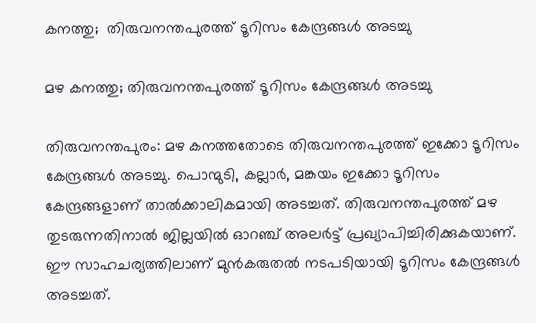കനത്തു;  തിരുവനന്തപുരത്ത് ടൂറിസം കേന്ദ്രങ്ങള്‍ അടച്ചു

മഴ കനത്തു; തിരുവനന്തപുരത്ത് ടൂറിസം കേന്ദ്രങ്ങള്‍ അടച്ചു

തിരുവനന്തപുരം: മഴ കനത്തതോടെ തിരുവനന്തപുരത്ത് ഇക്കോ ടൂറിസം കേന്ദ്രങ്ങള്‍ അടച്ചു. പൊന്മുടി, കല്ലാര്‍, മങ്കയം ഇക്കോ ടൂറിസം കേന്ദ്രങ്ങളാണ് താല്‍ക്കാലികമായി അടച്ചത്. തിരുവനന്തപുരത്ത് മഴ തുടരുന്നതിനാല്‍ ജില്ലയില്‍ ഓറഞ്ച് അലര്‍ട്ട് പ്രഖ്യാപിച്ചിരിക്കുകയാണ്. ഈ സാഹചര്യത്തിലാണ് മുന്‍കരുതല്‍ നടപടിയായി ടൂറിസം കേന്ദ്രങ്ങള്‍ അടച്ചത്.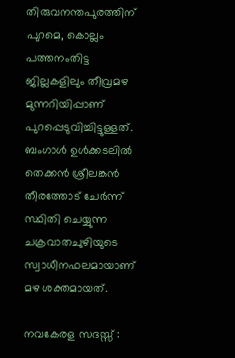തിരുവനന്തപുരത്തിന് പുറമെ, കൊല്ലം പത്തനംതിട്ട ജില്ലകളിലും തീവ്രമഴ മുന്നറിയിപ്പാണ് പുറപ്പെടുവിച്ചിട്ടുള്ളത്. ബംഗാള്‍ ഉള്‍ക്കടലില്‍ തെക്കന്‍ ശ്രീലങ്കന്‍ തീരത്തോട് ചേര്‍ന്ന് സ്ഥിതി ചെയ്യുന്ന ചക്രവാതചുഴിയുടെ സ്വാധീനഫലമായാണ് മഴ ശക്തമായത്.

നവകേരള സദസ്സ് :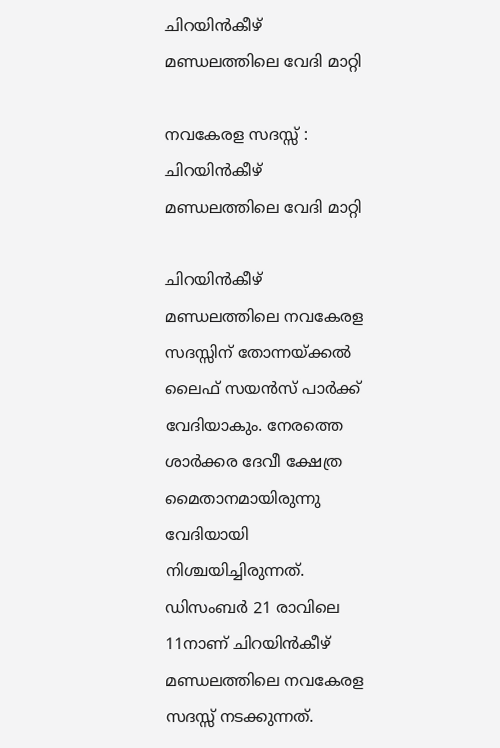ചിറയിൻകീഴ് മണ്ഡലത്തിലെ വേദി മാറ്റി

നവകേരള സദസ്സ് : ചിറയിൻകീഴ് മണ്ഡലത്തിലെ വേദി മാറ്റി

ചിറയിൻകീഴ് മണ്ഡലത്തിലെ നവകേരള സദസ്സിന് തോന്നയ്ക്കൽ ലൈഫ് സയൻസ് പാർക്ക് വേദിയാകും. നേരത്തെ ശാർക്കര ദേവീ ക്ഷേത്ര മൈതാനമായിരുന്നു വേദിയായി നിശ്ചയിച്ചിരുന്നത്. ഡിസംബർ 21 രാവിലെ 11നാണ് ചിറയിൻകീഴ് മണ്ഡലത്തിലെ നവകേരള സദസ്സ് നടക്കുന്നത്.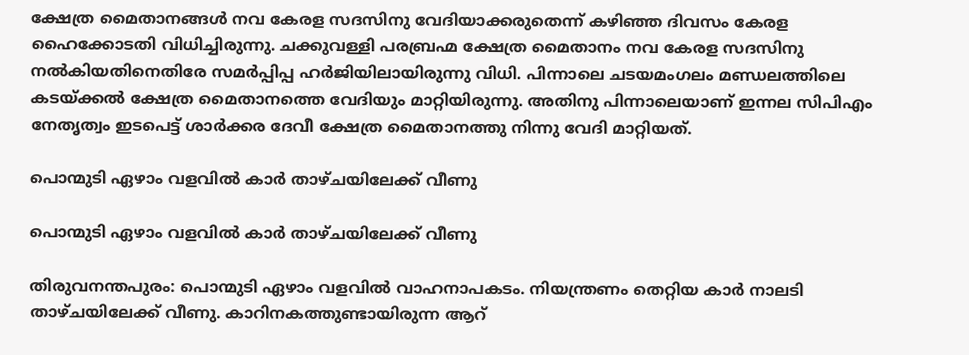ക്ഷേത്ര മൈതാനങ്ങൾ നവ കേരള സദസിനു വേദിയാക്കരുതെന്ന് കഴിഞ്ഞ ദിവസം കേരള ഹൈക്കോടതി വിധിച്ചിരുന്നു. ചക്കുവള്ളി പരബ്രഹ്മ ക്ഷേത്ര മൈതാനം നവ കേരള സദസിനു നൽകിയതിനെതിരേ സമർപ്പിപ്പ ഹർജിയിലായിരുന്നു വിധി. പിന്നാലെ ചടയമംഗലം മണ്ഡലത്തിലെ കടയ്ക്കൽ ക്ഷേത്ര മൈതാനത്തെ വേദിയും മാറ്റിയിരുന്നു. അതിനു പിന്നാലെയാണ് ഇന്നല സിപിഎം നേതൃത്വം ഇടപെട്ട് ശാർക്കര ദേവീ ക്ഷേത്ര മൈതാനത്തു നിന്നു വേദി മാറ്റിയത്.

പൊന്മുടി ഏഴാം വളവിൽ കാർ താഴ്ചയിലേക്ക് വീണു

പൊന്മുടി ഏഴാം വളവിൽ കാർ താഴ്ചയിലേക്ക് വീണു

തിരുവനന്തപുരം: പൊന്മുടി ഏഴാം വളവിൽ വാഹനാപകടം. നിയന്ത്രണം തെറ്റിയ കാർ നാലടി താഴ്ചയിലേക്ക് വീണു. കാറിനകത്തുണ്ടായിരുന്ന ആറ്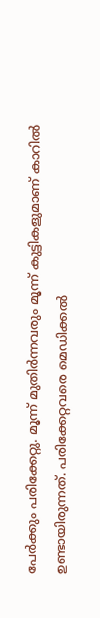പേർക്കും പരിക്കേറ്റു. മൂന്ന് മുതിർന്നവരും മൂന്ന് കുട്ടികളുമാണ് കാറിൽ ഉണ്ടായിരുന്നത്. പരിക്കേറ്റവരെ മെഡിക്കൽ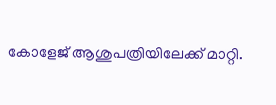കോളേജ് ആശുപത്രിയിലേക്ക് മാറ്റി.